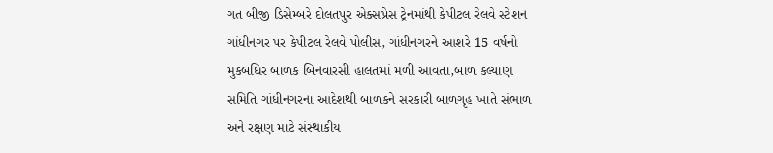ગત બીજી ડિસેમ્બરે દોલતપુર એક્સપ્રેસ ટ્રેનમાંથી કેપીટલ રેલવે સ્ટેશન ગાંધીનગર પર કેપીટલ રેલવે પોલીસ, ગાંધીનગરને આશરે 15 વર્ષનો મુકબધિર બાળક બિનવારસી હાલતમાં મળી આવતા,બાળ કલ્યાણ સમિતિ ગાંધીનગરના આદેશથી બાળકને સરકારી બાળગૃહ ખાતે સંભાળ અને રક્ષણ માટે સંસ્થાકીય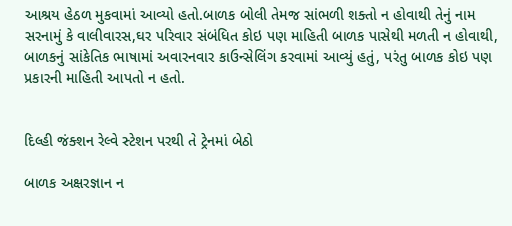આશ્રય હેઠળ મુકવામાં આવ્યો હતો.બાળક બોલી તેમજ સાંભળી શક્તો ન હોવાથી તેનું નામ સરનામું કે વાલીવારસ,ઘર પરિવાર સંબંધિત કોઇ પણ માહિતી બાળક પાસેથી મળતી ન હોવાથી, બાળકનું સાંકેતિક ભાષામાં અવારનવાર કાઉન્સેલિંગ કરવામાં આવ્યું હતું, પરંતુ બાળક કોઇ પણ પ્રકારની માહિતી આપતો ન હતો.


દિલ્હી જંક્શન રેલ્વે સ્ટેશન પરથી તે ટ્રેનમાં બેઠો

બાળક અક્ષરજ્ઞાન ન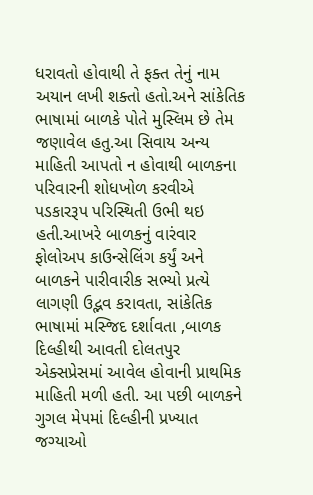ધરાવતો હોવાથી તે ફક્ત તેનું નામ અયાન લખી શક્તો હતો.અને સાંકેતિક ભાષામાં બાળકે પોતે મુસ્લિમ છે તેમ જણાવેલ હતુ.આ સિવાય અન્ય માહિતી આપતો ન હોવાથી બાળકના પરિવારની શોધખોળ કરવીએ પડકારરૂપ પરિસ્થિતી ઉભી થઇ હતી.આખરે બાળકનું વારંવાર ફોલોઅપ કાઉન્સેલિંગ કર્યું અને બાળકને પારીવારીક સભ્યો પ્રત્યે લાગણી ઉદ્ભવ કરાવતા, સાંકેતિક ભાષામાં મસ્જિદ દર્શાવતા ,બાળક દિલ્હીથી આવતી દોલતપુર એક્સપ્રેસમાં આવેલ હોવાની પ્રાથમિક માહિતી મળી હતી. આ પછી બાળકને ગુગલ મેપમાં દિલ્હીની પ્રખ્યાત જગ્યાઓ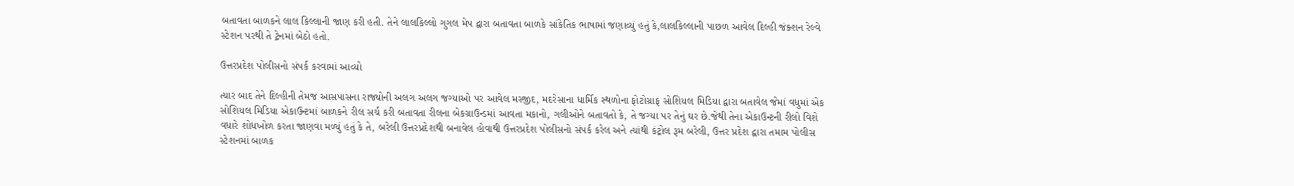બતાવતા બાળકને લાલ કિલ્લાની જાણ કરી હતી. તેને લાલકિલ્લો ગુગલ મેપ દ્વારા બતાવતા બાળકે સાંકેતિક ભાષામાં જણાવ્યું હતું કે,લાલકિલ્લાની પાછળ આવેલ દિલ્હી જંક્શન રેલ્વે સ્ટેશન પરથી તે ટ્રેનમાં બેઠો હતો.

ઉત્તરપ્રદેશ પોલીસનો સંપર્ક કરવામાં આવ્યો

ત્યાર બાદ તેને દિલ્હીની તેમજ આસપાસના રાજ્યોની અલગ અલગ જગ્યાઓ પર આવેલ મસ્જીદ, મદરેસાના ધાર્મિક સ્થળોના ફોટોગ્રાફ સોશિયલ મિડિયા દ્વારા બતાવેલ જેમાં વધુમાં એક સોશિયલ મિડિયા એકાઉન્ટમાં બાળકને રીલ સર્ચ કરી બતાવતા રીલના બેકગ્રાઉન્ડમાં આવતા મકાનો, ગલીઓને બતાવતો કે, તે જગ્યા પર તેનું ઘર છે.જેથી તેના એકાઉન્ટની રીલો વિશે વધારે શોધખોળ કરતા જાણવા મળ્યું હતું કે તે, બરેલી ઉત્તરપ્રદેશથી બનાવેલ હોવાથી ઉત્તરપ્રદેશ પોલીસનો સંપર્ક કરેલ અને ત્યાંથી કંટ્રોલ રૂમ બરેલી, ઉત્તર પ્રદેશ દ્વારા તમામ પોલીસ સ્ટેશનમાં બાળક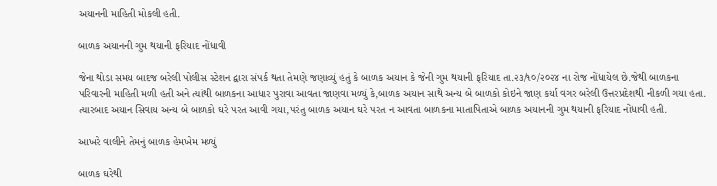અયાનની માહિતી મોકલી હતી.

બાળક અયાનની ગુમ થયાની ફરિયાદ નોંધાવી

જેના થોડા સમય બાદજ બરેલી પોલીસ સ્ટેશન દ્વારા સંપર્ક થતા તેમણે જણાવ્યું હતું કે બાળક અયાન કે જેની ગુમ થયાની ફરિયાદ તા.૨૩/૧૦/૨૦૨૪ ના રોજ નોંધાયેલ છે.જેથી બાળકના પરિવારની માહિતી મળી હતી અને ત્યાંથી બાળકના આધાર પુરાવા આવતા જાણવા મળ્યું કે,બાળક અયાન સાથે અન્ય બે બાળકો કોઇને જાણ કર્યા વગર બરેલી ઉત્તરપ્રદેશથી નીકળી ગયા હતા. ત્યારબાદ અયાન સિવાય અન્ય બે બાળકો ઘરે પરત આવી ગયા,પરંતુ બાળક અયાન ઘરે પરત ન આવતા બાળકના માતાપિતાએ બાળક અયાનની ગુમ થયાની ફરિયાદ નોંધાવી હતી.

આખરે વાલીને તેમનું બાળક હેમખેમ મળ્યું

બાળક ઘરેથી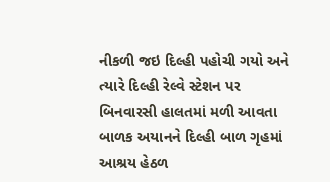નીકળી જઇ દિલ્હી પહોચી ગયો અને ત્યારે દિલ્હી રેલ્વે સ્ટેશન પર બિનવારસી હાલતમાં મળી આવતા બાળક અયાનને દિલ્હી બાળ ગૃહમાં આશ્રય હેઠળ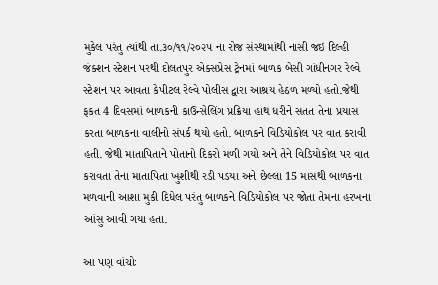મુકેલ પરંતુ ત્યાંથી તા.૩૦/૧૧/૨૦૨૫ ના રોજ સંસ્થામાંથી નાસી જઇ દિલ્હી જંક્શન સ્ટેશન પરથી દોલતપુર એક્સપ્રેસ ટ્રેનમાં બાળક બેસી ગાંધીનગર રેલ્વે સ્ટેશન પર આવતા કેપીટલ રેલ્વે પોલીસ દ્વારા આશ્રય હેઠળ મળ્યો હતો.જેથી ફકત 4 દિવસમાં બાળકની કાઉન્સેલિંગ પ્રક્રિયા હાથ ધરીને સતત તેના પ્રયાસ કરતા બાળકના વાલીનો સંપર્ક થયો હતો. બાળકને વિડિયોકોલ પર વાત કરાવી હતી. જેથી માતાપિતાને પોતાનો દિકરો મળી ગયો અને તેને વિડિયોકોલ પર વાત કરાવતા તેના માતાપિતા ખુશીથી રડી પડયા અને છેલ્લા 15 માસથી બાળકના મળવાની આશા મુકી દિધેલ પરંતુ બાળકને વિડિયોકોલ પર જોતા તેમના હરખના આંસુ આવી ગયા હતા.

આ પણ વાંચોઃ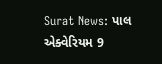Surat News: પાલ એક્વેરિયમ 9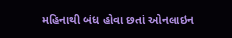મહિનાથી બંધ હોવા છતાં ઓનલાઇન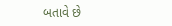બતાવે છે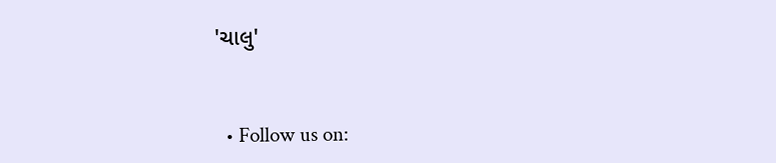'ચાલુ'


  • Follow us on: